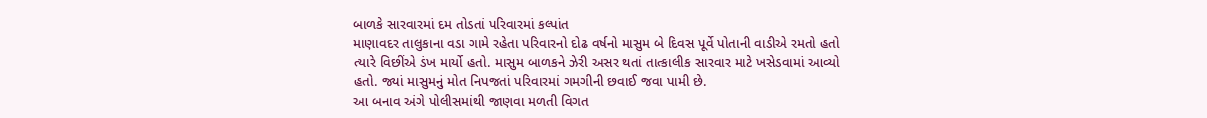બાળકે સારવારમાં દમ તોડતાં પરિવારમાં કલ્પાંત
માણાવદર તાલુકાના વડા ગામે રહેતા પરિવારનો દોઢ વર્ષનો માસુમ બે દિવસ પૂર્વે પોતાની વાડીએ રમતો હતો ત્યારે વિછીંએ ડંખ માર્યો હતો. માસુમ બાળકને ઝેરી અસર થતાં તાત્કાલીક સારવાર માટે ખસેડવામાં આવ્યો હતો. જ્યાં માસુમનું મોત નિપજતાં પરિવારમાં ગમગીની છવાઈ જવા પામી છે.
આ બનાવ અંગે પોલીસમાંથી જાણવા મળતી વિગત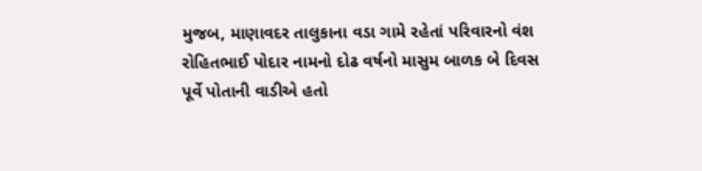મુજબ, માણાવદર તાલુકાના વડા ગામે રહેતાં પરિવારનો વંશ રોહિતભાઈ પોદાર નામનો દોઢ વર્ષનો માસુમ બાળક બે દિવસ પૂર્વે પોતાની વાડીએ હતો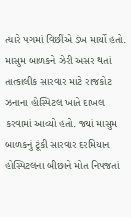ત્યારે પગમાં વિછીંએ ડંખ માર્યો હતો. માસુમ બાળકને ઝેરી અસર થતાં તાત્કાલીક સારવાર માટે રાજકોટ ઝનાના હોસ્પિટલ ખાતે દાખલ કરવામાં આવ્યો હતો. જ્યાં માસુમ બાળકનું ટૂંકી સારવાર દરમિયાન હોસ્પિટલના બીછાને મોત નિપજતાં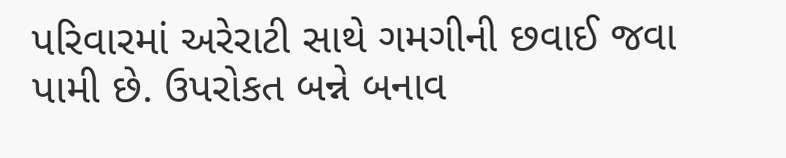પરિવારમાં અરેરાટી સાથે ગમગીની છવાઈ જવા પામી છે. ઉપરોકત બન્ને બનાવ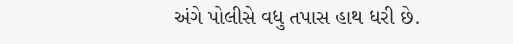અંગે પોલીસે વધુ તપાસ હાથ ધરી છે.